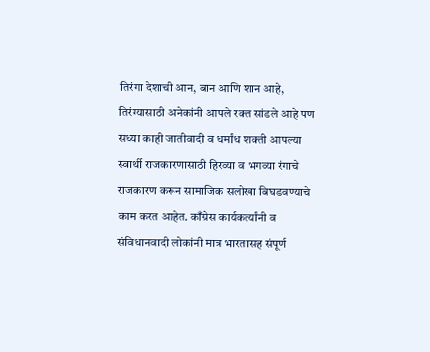तिरंगा देशाची आन, बान आणि शान आहे, तिरंग्यासाठी अनेकांनी आपले रक्त सांडले आहे पण सध्या काही जातीवादी व धर्मांध शक्ती आपल्या स्वार्थी राजकारणासाठी हिरव्या व भगव्या रंगाचे राजकारण करून सामाजिक सलोखा बिघडवण्याचे काम करत आहेत. काँग्रेस कार्यकर्त्यांनी व संविधानवादी लोकांनी मात्र भारतासह संपूर्ण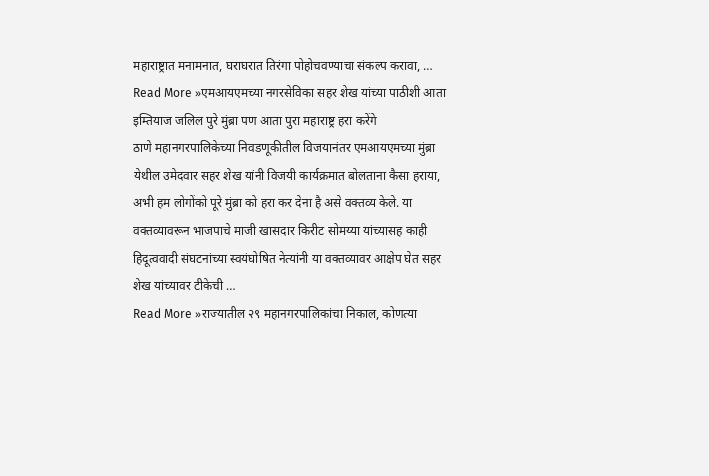महाराष्ट्रात मनामनात, घराघरात तिरंगा पोहोचवण्याचा संकल्प करावा, …
Read More »एमआयएमच्या नगरसेविका सहर शेख यांच्या पाठीशी आता इम्तियाज जलिल पुरे मुंब्रा पण आता पुरा महाराष्ट्र हरा करेंगे
ठाणे महानगरपालिकेच्या निवडणूकीतील विजयानंतर एमआयएमच्या मुंब्रा येथील उमेदवार सहर शेख यांनी विजयी कार्यक्रमात बोलताना कैसा हराया, अभी हम लोगोंको पूरे मुंब्रा को हरा कर देना है असे वक्तव्य केले. या वक्तव्यावरून भाजपाचे माजी खासदार किरीट सोमय्या यांच्यासह काही हिदूत्ववादी संघटनांच्या स्वयंघोषित नेत्यांनी या वक्तव्यावर आक्षेप घेत सहर शेख यांच्यावर टीकेची …
Read More »राज्यातील २९ महानगरपालिकांचा निकाल, कोणत्या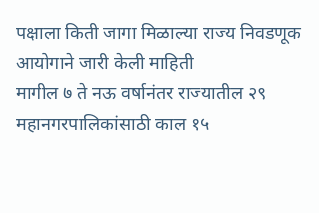पक्षाला किती जागा मिळाल्या राज्य निवडणूक आयोगाने जारी केली माहिती
मागील ७ ते नऊ वर्षानंतर राज्यातील २९ महानगरपालिकांसाठी काल १५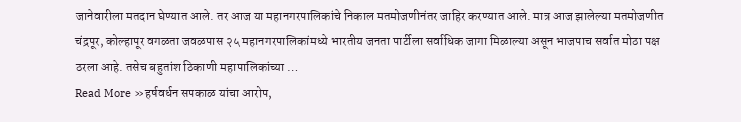जानेवारीला मतदान घेण्यात आले. तर आज या महानगरपालिकांचे निकाल मतमोजणीनंतर जाहिर करण्यात आले. मात्र आज झालेल्या मतमोजणीत चंद्रपूर, कोल्हापूर वगळता जवळपास २५ महानगरपालिकांमध्ये भारतीय जनता पार्टीला सर्वाधिक जागा मिळाल्या असून भाजपाच सर्वात मोठा पक्ष ठरला आहे. तसेच बहुतांश ठिकाणी महापालिकांच्या …
Read More »हर्षवर्धन सपकाळ यांचा आरोप,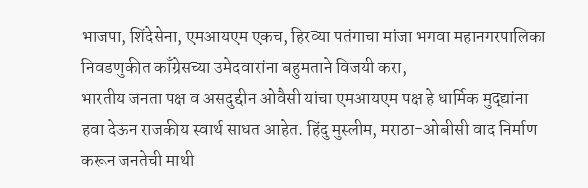भाजपा, शिंदेसेना, एमआयएम एकच, हिरव्या पतंगाचा मांजा भगवा महानगरपालिका निवडणुकीत काँग्रेसच्या उमेदवारांना बहुमताने विजयी करा,
भारतीय जनता पक्ष व असदुद्दीन ओवैसी यांचा एमआयएम पक्ष हे धार्मिक मुद्द्यांना हवा देऊन राजकीय स्वार्थ साधत आहेत. हिंदु मुस्लीम, मराठा-ओबीसी वाद निर्माण करून जनतेची माथी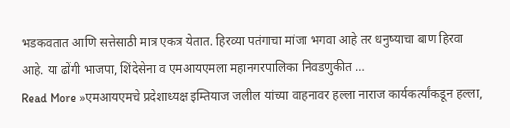भडकवतात आणि सत्तेसाठी मात्र एकत्र येतात. हिरव्या पतंगाचा मांजा भगवा आहे तर धनुष्याचा बाण हिरवा आहे. या ढोंगी भाजपा, शिंदेसेना व एमआयएमला महानगरपालिका निवडणुकीत …
Read More »एमआयएमचे प्रदेशाध्यक्ष इम्तियाज जलील यांच्या वाहनावर हल्ला नाराज कार्यकर्त्यांकडून हल्ला,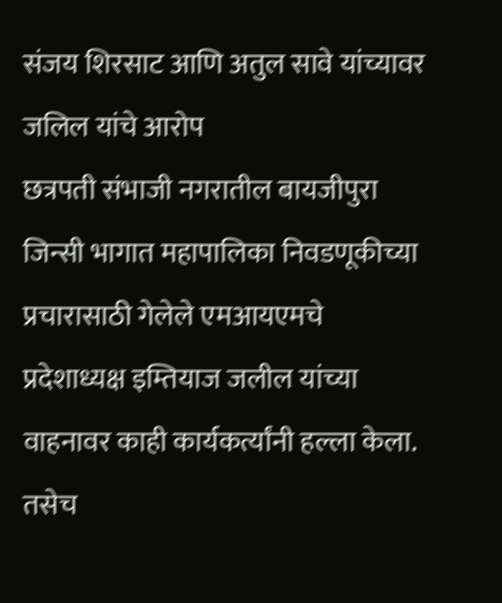संजय शिरसाट आणि अतुल सावे यांच्यावर जलिल यांचे आरोप
छत्रपती संभाजी नगरातील बायजीपुरा जिन्सी भागात महापालिका निवडणूकीच्या प्रचारासाठी गेलेले एमआयएमचे प्रदेशाध्यक्ष इम्तियाज जलील यांच्या वाहनावर काही कार्यकर्त्यांनी हल्ला केला. तसेच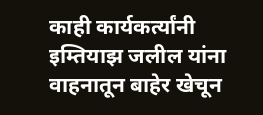काही कार्यकर्त्यांनी इम्तियाझ जलील यांना वाहनातून बाहेर खेचून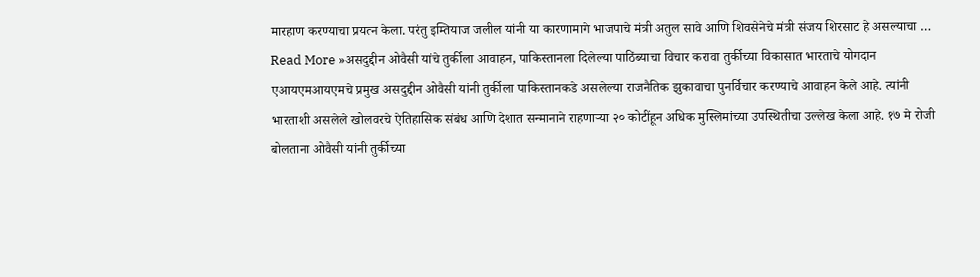मारहाण करण्याचा प्रयत्न केला. परंतु इम्तियाज जलील यांनी या कारणामागे भाजपाचे मंत्री अतुल सावे आणि शिवसेनेचे मंत्री संजय शिरसाट हे असल्याचा …
Read More »असदुद्दीन ओवैसी यांचे तुर्कीला आवाहन, पाकिस्तानला दिलेल्या पाठिंब्याचा विचार करावा तुर्कीच्या विकासात भारताचे योगदान
एआयएमआयएमचे प्रमुख असदुद्दीन ओवैसी यांनी तुर्कीला पाकिस्तानकडे असलेल्या राजनैतिक झुकावाचा पुनर्विचार करण्याचे आवाहन केले आहे. त्यांनी भारताशी असलेले खोलवरचे ऐतिहासिक संबंध आणि देशात सन्मानाने राहणाऱ्या २० कोटींहून अधिक मुस्लिमांच्या उपस्थितीचा उल्लेख केला आहे. १७ मे रोजी बोलताना ओवैसी यांनी तुर्कीच्या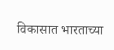विकासात भारताच्या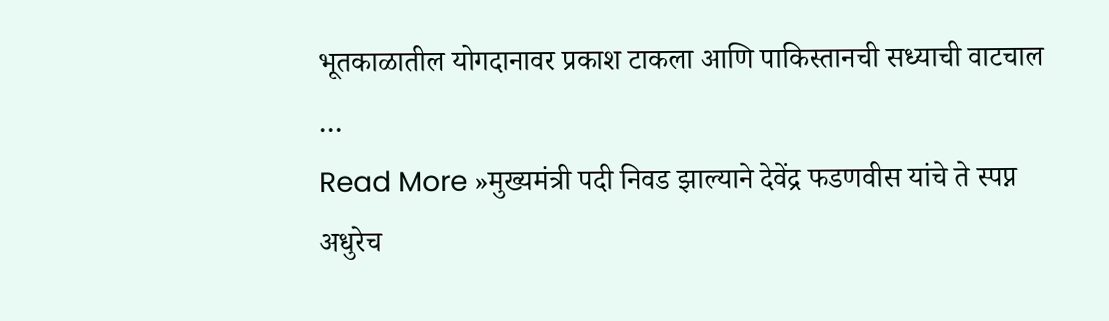भूतकाळातील योगदानावर प्रकाश टाकला आणि पाकिस्तानची सध्याची वाटचाल …
Read More »मुख्यमंत्री पदी निवड झाल्याने देवेंद्र फडणवीस यांचे ते स्पप्न अधुरेच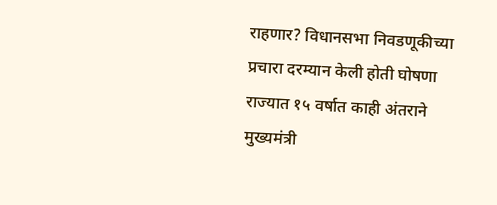राहणार? विधानसभा निवडणूकीच्या प्रचारा दरम्यान केली होती घोषणा
राज्यात १५ वर्षात काही अंतराने मुख्यमंत्री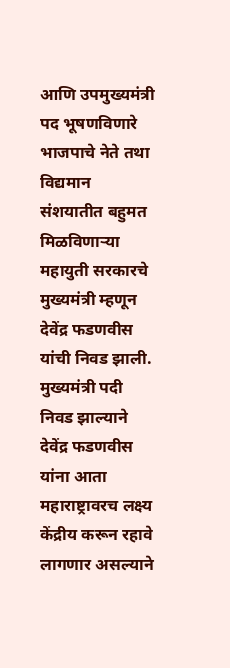आणि उपमुख्यमंत्री पद भूषणविणारे भाजपाचे नेते तथा विद्यमान संशयातीत बहुमत मिळविणाऱ्या महायुती सरकारचे मुख्यमंत्री म्हणून देवेंद्र फडणवीस यांची निवड झाली. मुख्यमंत्री पदी निवड झाल्याने देवेंद्र फडणवीस यांना आता महाराष्ट्रावरच लक्ष्य केंद्रीय करून रहावे लागणार असल्याने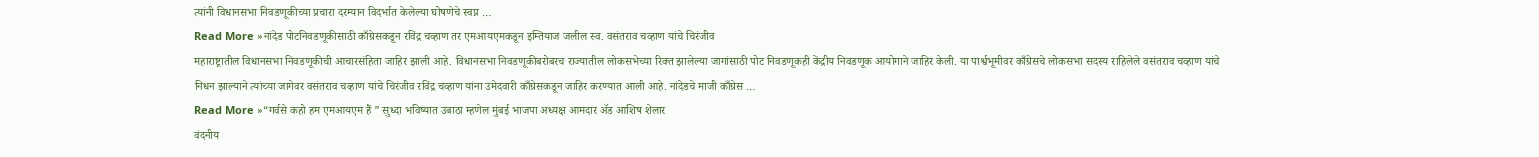त्यांनी विधानसभा निवडणूकीच्या प्रचारा दरम्यान विदर्भात केलेल्या घोषणेचे स्वप्न …
Read More »नांदेड पोटनिवडणूकीसाठी काँग्रेसकडून रविंद्र चव्हाण तर एमआयएमकडून इम्तियाज जलील स्व. वसंतराव चव्हाण यांचे चिरंजीव
महाराष्ट्रातील विधानसभा निवडणूकीची आचारसंहिता जाहिर झाली आहे. विधानसभा निवडणूकीबरोबरच राज्यातील लोकसभेच्या रिक्त झालेल्या जागांसाठी पोट निवडणूकही केंद्रीय निवडणूक आयोगाने जाहिर केली. या पार्श्वभूमीवर काँग्रेसचे लोकसभा सदस्य राहिलेले वसंतराव चव्हाण यांचे निधन झाल्याने त्यांच्या जागेवर वसंतराव चव्हाण यांचे चिरंजीव रविंद्र चव्हाण यांना उमेदवारी काँग्रेसकडून जाहिर करण्यात आली आहे. नांदेडचे माजी काँग्रेस …
Read More »“गर्वसे कहो हम एमआयएम हैं ” सुध्दा भविष्यात उबाठा म्हणेल मुंबई भाजपा अध्यक्ष आमदार ॲड आशिष शेलार
वंदनीय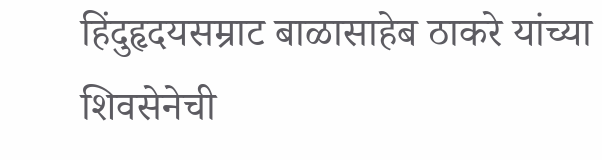हिंदुहृदयसम्राट बाळासाहेब ठाकरे यांच्या शिवसेनेची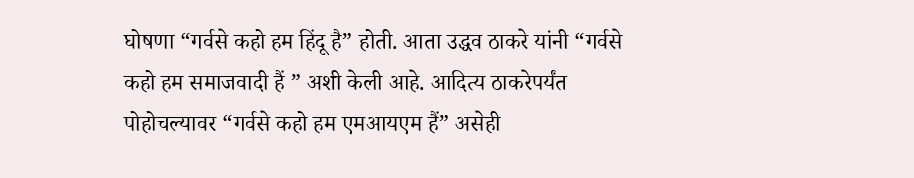घोषणा “गर्वसे कहो हम हिंदू है” होती. आता उद्धव ठाकरे यांनी “गर्वसे कहो हम समाजवादी हैं ” अशी केली आहे. आदित्य ठाकरेपर्यंत पोहोचल्यावर “गर्वसे कहो हम एमआयएम हैं” असेही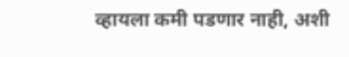व्हायला कमी पडणार नाही, अशी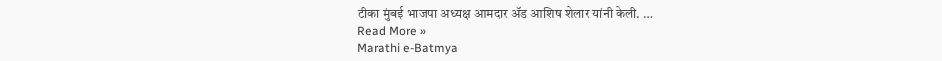टीका मुंबई भाजपा अध्यक्ष आमदार ॲड आशिष शेलार यांनी केली. …
Read More »
Marathi e-Batmya